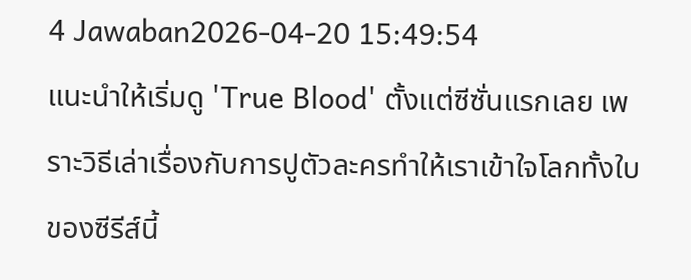4 Jawaban2026-04-20 15:49:54
แนะนำให้เริ่มดู 'True Blood' ตั้งแต่ซีซั่นแรกเลย เพราะวิธีเล่าเรื่องกับการปูตัวละครทำให้เราเข้าใจโลกทั้งใบของซีรีส์นี้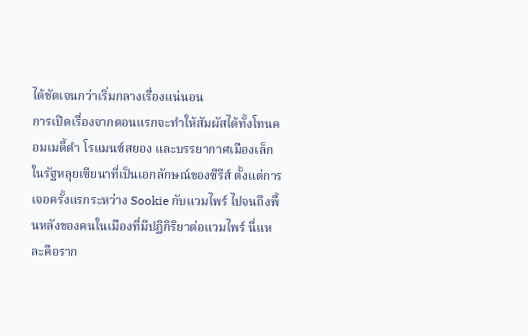ได้ชัดเจนกว่าเริ่มกลางเรื่องแน่นอน
การเปิดเรื่องจากตอนแรกจะทำให้สัมผัสได้ทั้งโทนคอมเมดี้ดำ โรแมนซ์สยอง และบรรยากาศเมืองเล็กในรัฐหลุยเซียนาที่เป็นเอกลักษณ์ของซีรีส์ ตั้งแต่การเจอครั้งแรกระหว่าง Sookie กับแวมไพร์ ไปจนถึงพื้นหลังของคนในเมืองที่มีปฏิกิริยาต่อแวมไพร์ นี่แหละคือราก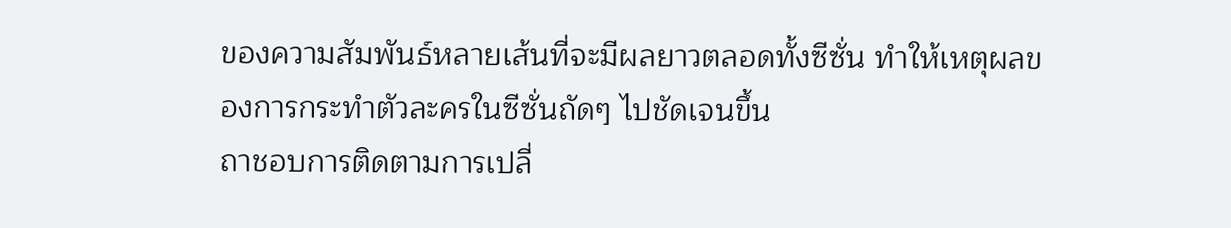ของความสัมพันธ์หลายเส้นที่จะมีผลยาวตลอดทั้งซีซั่น ทำให้เหตุผลของการกระทำตัวละครในซีซั่นถัดๆ ไปชัดเจนขึ้น
ถาชอบการติดตามการเปลี่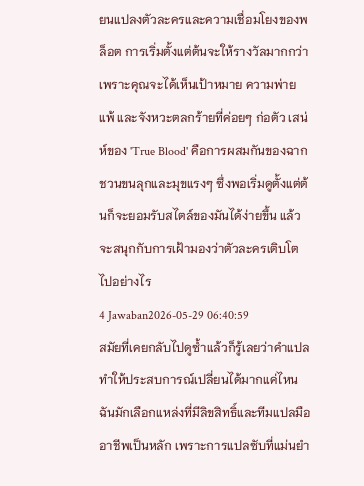ยนแปลงตัวละครและความเชื่อมโยงของพล็อต การเริ่มตั้งแต่ต้นจะให้รางวัลมากกว่าเพราะคุณจะได้เห็นเป้าหมาย ความพ่ายแพ้ และจังหวะตลกร้ายที่ค่อยๆ ก่อตัว เสน่ห์ของ 'True Blood' คือการผสมกันของฉากชวนขนลุกและมุขแรงๆ ซึ่งพอเริ่มดูตั้งแต่ต้นก็จะยอมรับสไตล์ของมันได้ง่ายขึ้น แล้วจะสนุกกับการเฝ้ามองว่าตัวละครเติบโตไปอย่างไร
4 Jawaban2026-05-29 06:40:59
สมัยที่เคยกลับไปดูซ้ำแล้วก็รู้เลยว่าคำแปลทำให้ประสบการณ์เปลี่ยนได้มากแค่ไหน
ฉันมักเลือกแหล่งที่มีลิขสิทธิ์และทีมแปลมืออาชีพเป็นหลัก เพราะการแปลซับที่แม่นยำ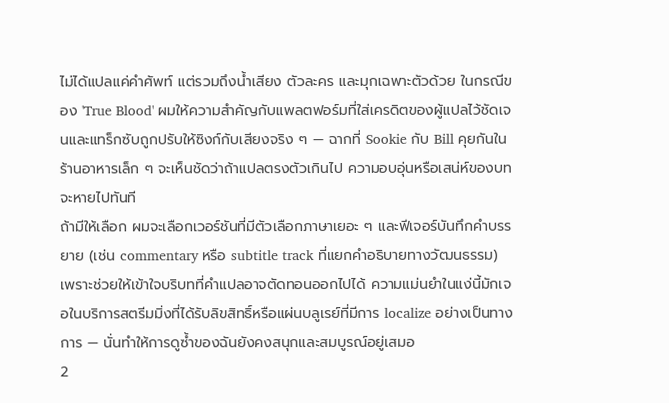ไม่ได้แปลแค่คำศัพท์ แต่รวมถึงน้ำเสียง ตัวละคร และมุกเฉพาะตัวด้วย ในกรณีของ 'True Blood' ผมให้ความสำคัญกับแพลตฟอร์มที่ใส่เครดิตของผู้แปลไว้ชัดเจนและแทร็กซับถูกปรับให้ซิงก์กับเสียงจริง ๆ — ฉากที่ Sookie กับ Bill คุยกันในร้านอาหารเล็ก ๆ จะเห็นชัดว่าถ้าแปลตรงตัวเกินไป ความอบอุ่นหรือเสน่ห์ของบทจะหายไปทันที
ถ้ามีให้เลือก ผมจะเลือกเวอร์ชันที่มีตัวเลือกภาษาเยอะ ๆ และฟีเจอร์บันทึกคำบรรยาย (เช่น commentary หรือ subtitle track ที่แยกคำอธิบายทางวัฒนธรรม) เพราะช่วยให้เข้าใจบริบทที่คำแปลอาจตัดทอนออกไปได้ ความแม่นยำในแง่นี้มักเจอในบริการสตรีมมิ่งที่ได้รับลิขสิทธิ์หรือแผ่นบลูเรย์ที่มีการ localize อย่างเป็นทางการ — นั่นทำให้การดูซ้ำของฉันยังคงสนุกและสมบูรณ์อยู่เสมอ
2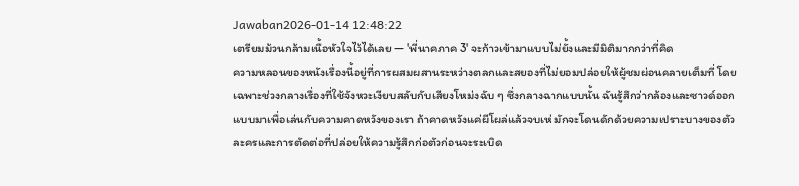Jawaban2026-01-14 12:48:22
เตรียมม้วนกล้ามเนื้อหัวใจไว้ได้เลย — 'พี่นาคภาค 3' จะก้าวเข้ามาแบบไม่ยั้งและมีมิติมากกว่าที่คิด
ความหลอนของหนังเรื่องนี้อยู่ที่การผสมผสานระหว่างตลกและสยองที่ไม่ยอมปล่อยให้ผู้ชมผ่อนคลายเต็มที่ โดยเฉพาะช่วงกลางเรื่องที่ใช้จังหวะเงียบสลับกับเสียงโหม่งฉับ ๆ ซึ่งกลางฉากแบบนั้น ฉันรู้สึกว่ากล้องและซาวด์ออกแบบมาเพื่อเล่นกับความคาดหวังของเรา ถ้าคาดหวังแค่ผีโผล่แล้วจบเห่ มักจะโดนดักด้วยความเปราะบางของตัวละครและการตัดต่อที่ปล่อยให้ความรู้สึกก่อตัวก่อนจะระเบิด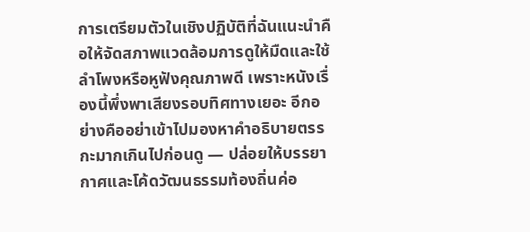การเตรียมตัวในเชิงปฏิบัติที่ฉันแนะนำคือให้จัดสภาพแวดล้อมการดูให้มืดและใช้ลำโพงหรือหูฟังคุณภาพดี เพราะหนังเรื่องนี้พึ่งพาเสียงรอบทิศทางเยอะ อีกอย่างคืออย่าเข้าไปมองหาคำอธิบายตรรกะมากเกินไปก่อนดู — ปล่อยให้บรรยากาศและโค้ดวัฒนธรรมท้องถิ่นค่อ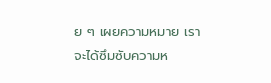ย ๆ เผยความหมาย เราจะได้ซึมซับความห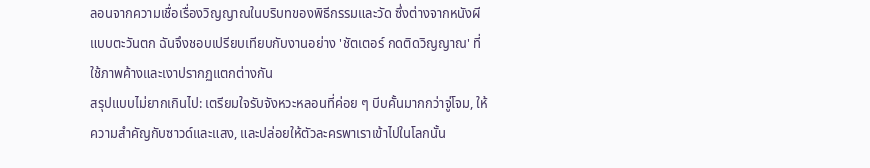ลอนจากความเชื่อเรื่องวิญญาณในบริบทของพิธีกรรมและวัด ซึ่งต่างจากหนังผีแบบตะวันตก ฉันจึงชอบเปรียบเทียบกับงานอย่าง 'ชัตเตอร์ กดติดวิญญาณ' ที่ใช้ภาพค้างและเงาปรากฏแตกต่างกัน
สรุปแบบไม่ยากเกินไป: เตรียมใจรับจังหวะหลอนที่ค่อย ๆ บีบคั้นมากกว่าจู่โจม, ให้ความสำคัญกับซาวด์และแสง, และปล่อยให้ตัวละครพาเราเข้าไปในโลกนั้น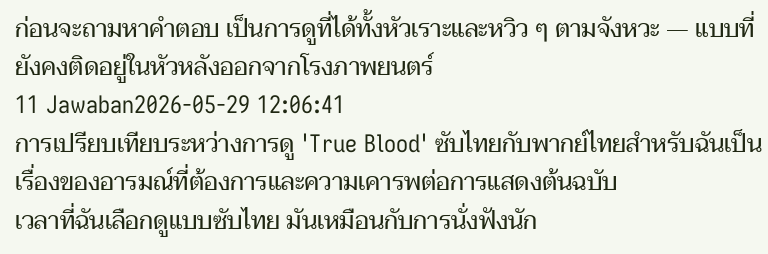ก่อนจะถามหาคำตอบ เป็นการดูที่ได้ทั้งหัวเราะและหวิว ๆ ตามจังหวะ — แบบที่ยังคงติดอยู่ในหัวหลังออกจากโรงภาพยนตร์
11 Jawaban2026-05-29 12:06:41
การเปรียบเทียบระหว่างการดู 'True Blood' ซับไทยกับพากย์ไทยสำหรับฉันเป็นเรื่องของอารมณ์ที่ต้องการและความเคารพต่อการแสดงต้นฉบับ
เวลาที่ฉันเลือกดูแบบซับไทย มันเหมือนกับการนั่งฟังนัก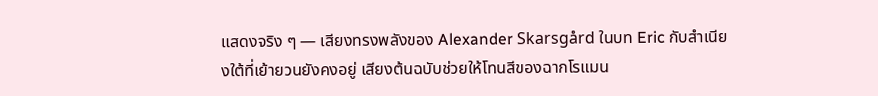แสดงจริง ๆ — เสียงทรงพลังของ Alexander Skarsgård ในบท Eric กับสำเนียงใต้ที่เย้ายวนยังคงอยู่ เสียงต้นฉบับช่วยให้โทนสีของฉากโรแมน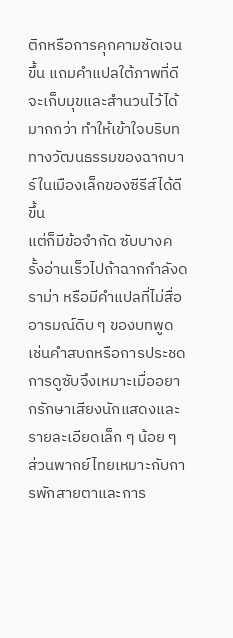ติกหรือการคุกคามชัดเจนขึ้น แถมคำแปลใต้ภาพที่ดีจะเก็บมุขและสำนวนไว้ได้มากกว่า ทำให้เข้าใจบริบททางวัฒนธรรมของฉากบาร์ในเมืองเล็กของซีรีส์ได้ดีขึ้น
แต่ก็มีข้อจำกัด ซับบางครั้งอ่านเร็วไปถ้าฉากกำลังดราม่า หรือมีคำแปลที่ไม่สื่ออารมณ์ดิบ ๆ ของบทพูด เช่นคำสบถหรือการประชด การดูซับจึงเหมาะเมื่ออยากรักษาเสียงนักแสดงและรายละเอียดเล็ก ๆ น้อย ๆ ส่วนพากย์ไทยเหมาะกับการพักสายตาและการ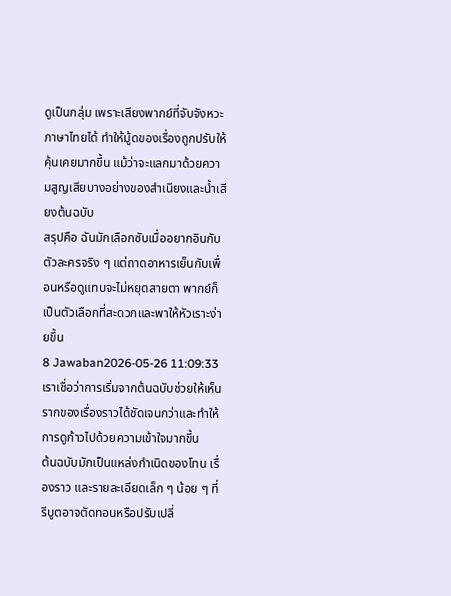ดูเป็นกลุ่ม เพราะเสียงพากย์ที่จับจังหวะภาษาไทยได้ ทำให้มู้ดของเรื่องถูกปรับให้คุ้นเคยมากขึ้น แม้ว่าจะแลกมาด้วยความสูญเสียบางอย่างของสำเนียงและน้ำเสียงต้นฉบับ
สรุปคือ ฉันมักเลือกซับเมื่ออยากอินกับตัวละครจริง ๆ แต่ถาดอาหารเย็นกับเพื่อนหรือดูแทบจะไม่หยุดสายตา พากย์ก็เป็นตัวเลือกที่สะดวกและพาให้หัวเราะง่ายขึ้น
8 Jawaban2026-05-26 11:09:33
เราเชื่อว่าการเริ่มจากต้นฉบับช่วยให้เห็นรากของเรื่องราวได้ชัดเจนกว่าและทำให้การดูก้าวไปด้วยความเข้าใจมากขึ้น
ต้นฉบับมักเป็นแหล่งกำเนิดของโทน เรื่องราว และรายละเอียดเล็ก ๆ น้อย ๆ ที่รีบูตอาจตัดทอนหรือปรับเปลี่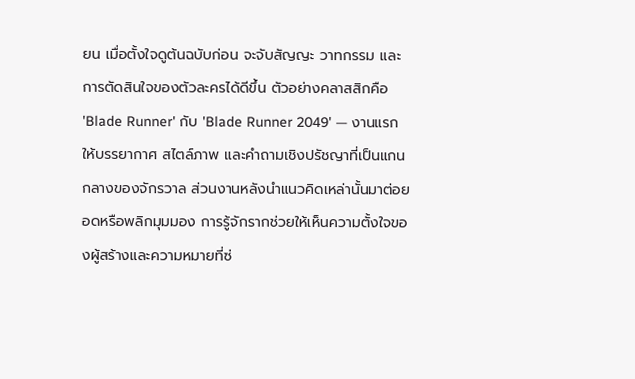ยน เมื่อตั้งใจดูต้นฉบับก่อน จะจับสัญญะ วาทกรรม และการตัดสินใจของตัวละครได้ดีขึ้น ตัวอย่างคลาสสิกคือ 'Blade Runner' กับ 'Blade Runner 2049' — งานแรกให้บรรยากาศ สไตล์ภาพ และคำถามเชิงปรัชญาที่เป็นแกนกลางของจักรวาล ส่วนงานหลังนำแนวคิดเหล่านั้นมาต่อยอดหรือพลิกมุมมอง การรู้จักรากช่วยให้เห็นความตั้งใจของผู้สร้างและความหมายที่ซ่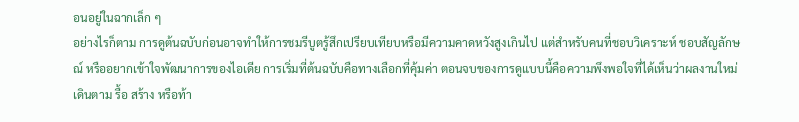อนอยู่ในฉากเล็ก ๆ
อย่างไรก็ตาม การดูต้นฉบับก่อนอาจทำให้การชมรีบูตรู้สึกเปรียบเทียบหรือมีความคาดหวังสูงเกินไป แต่สำหรับคนที่ชอบวิเคราะห์ ชอบสัญลักษณ์ หรืออยากเข้าใจพัฒนาการของไอเดีย การเริ่มที่ต้นฉบับคือทางเลือกที่คุ้มค่า ตอนจบของการดูแบบนี้คือความพึงพอใจที่ได้เห็นว่าผลงานใหม่เดินตาม รื้อ สร้าง หรือท้า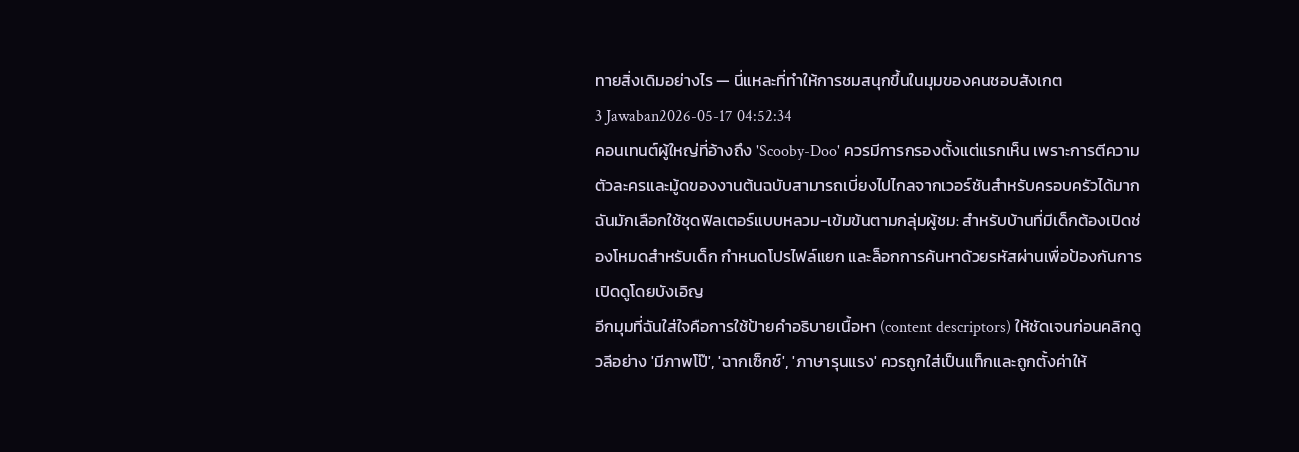ทายสิ่งเดิมอย่างไร — นี่แหละที่ทำให้การชมสนุกขึ้นในมุมของคนชอบสังเกต
3 Jawaban2026-05-17 04:52:34
คอนเทนต์ผู้ใหญ่ที่อ้างถึง 'Scooby-Doo' ควรมีการกรองตั้งแต่แรกเห็น เพราะการตีความตัวละครและมู้ดของงานต้นฉบับสามารถเบี่ยงไปไกลจากเวอร์ชันสำหรับครอบครัวได้มาก ฉันมักเลือกใช้ชุดฟิลเตอร์แบบหลวม-เข้มข้นตามกลุ่มผู้ชม: สำหรับบ้านที่มีเด็กต้องเปิดช่องโหมดสำหรับเด็ก กำหนดโปรไฟล์แยก และล็อกการค้นหาด้วยรหัสผ่านเพื่อป้องกันการเปิดดูโดยบังเอิญ
อีกมุมที่ฉันใส่ใจคือการใช้ป้ายคำอธิบายเนื้อหา (content descriptors) ให้ชัดเจนก่อนคลิกดู วลีอย่าง 'มีภาพโป๊', 'ฉากเซ็กซ์', 'ภาษารุนแรง' ควรถูกใส่เป็นแท็กและถูกตั้งค่าให้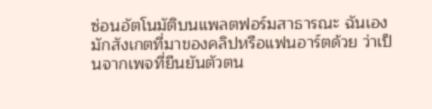ซ่อนอัตโนมัติบนแพลตฟอร์มสาธารณะ ฉันเองมักสังเกตที่มาของคลิปหรือแฟนอาร์ตด้วย ว่าเป็นจากเพจที่ยืนยันตัวตน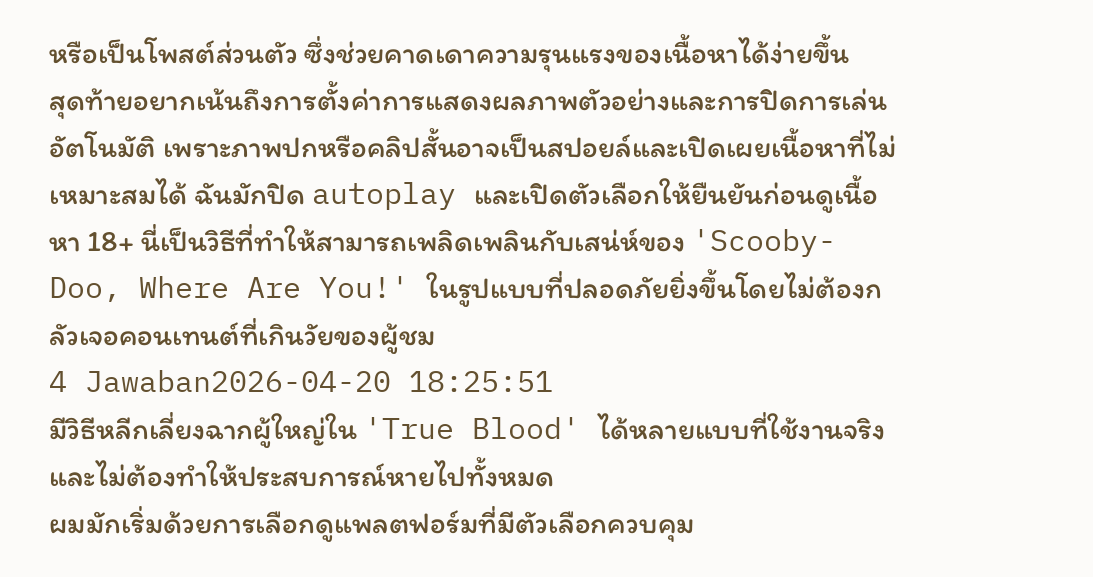หรือเป็นโพสต์ส่วนตัว ซึ่งช่วยคาดเดาความรุนแรงของเนื้อหาได้ง่ายขึ้น
สุดท้ายอยากเน้นถึงการตั้งค่าการแสดงผลภาพตัวอย่างและการปิดการเล่นอัตโนมัติ เพราะภาพปกหรือคลิปสั้นอาจเป็นสปอยล์และเปิดเผยเนื้อหาที่ไม่เหมาะสมได้ ฉันมักปิด autoplay และเปิดตัวเลือกให้ยืนยันก่อนดูเนื้อหา 18+ นี่เป็นวิธีที่ทำให้สามารถเพลิดเพลินกับเสน่ห์ของ 'Scooby-Doo, Where Are You!' ในรูปแบบที่ปลอดภัยยิ่งขึ้นโดยไม่ต้องกลัวเจอคอนเทนต์ที่เกินวัยของผู้ชม
4 Jawaban2026-04-20 18:25:51
มีวิธีหลีกเลี่ยงฉากผู้ใหญ่ใน 'True Blood' ได้หลายแบบที่ใช้งานจริงและไม่ต้องทำให้ประสบการณ์หายไปทั้งหมด
ผมมักเริ่มด้วยการเลือกดูแพลตฟอร์มที่มีตัวเลือกควบคุม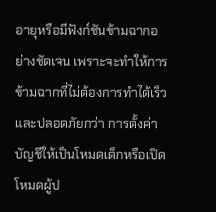อายุหรือมีฟังก์ชันข้ามฉากอย่างชัดเจน เพราะจะทำให้การข้ามฉากที่ไม่ต้องการทำได้เร็วและปลอดภัยกว่า การตั้งค่าบัญชีให้เป็นโหมดเด็กหรือเปิดโหมดผู้ป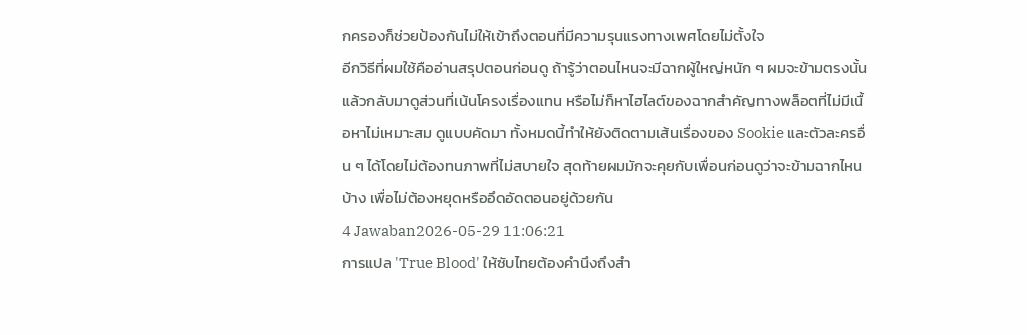กครองก็ช่วยป้องกันไม่ให้เข้าถึงตอนที่มีความรุนแรงทางเพศโดยไม่ตั้งใจ
อีกวิธีที่ผมใช้คืออ่านสรุปตอนก่อนดู ถ้ารู้ว่าตอนไหนจะมีฉากผู้ใหญ่หนัก ๆ ผมจะข้ามตรงนั้นแล้วกลับมาดูส่วนที่เน้นโครงเรื่องแทน หรือไม่ก็หาไฮไลต์ของฉากสำคัญทางพล็อตที่ไม่มีเนื้อหาไม่เหมาะสม ดูแบบคัดมา ทั้งหมดนี้ทำให้ยังติดตามเส้นเรื่องของ Sookie และตัวละครอื่น ๆ ได้โดยไม่ต้องทนภาพที่ไม่สบายใจ สุดท้ายผมมักจะคุยกับเพื่อนก่อนดูว่าจะข้ามฉากไหนบ้าง เพื่อไม่ต้องหยุดหรืออึดอัดตอนอยู่ด้วยกัน
4 Jawaban2026-05-29 11:06:21
การแปล 'True Blood' ให้ซับไทยต้องคำนึงถึงสำ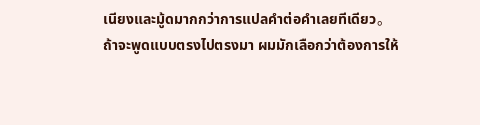เนียงและมู้ดมากกว่าการแปลคำต่อคำเลยทีเดียว。
ถ้าจะพูดแบบตรงไปตรงมา ผมมักเลือกว่าต้องการให้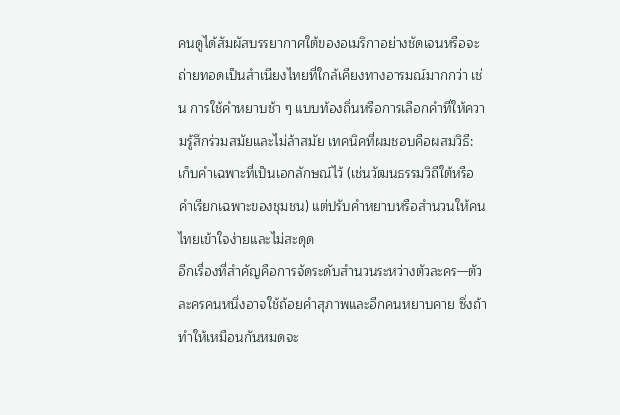คนดูได้สัมผัสบรรยากาศใต้ของอเมริกาอย่างชัดเจนหรือจะถ่ายทอดเป็นสำเนียงไทยที่ใกล้เคียงทางอารมณ์มากกว่า เช่น การใช้คำหยาบช้า ๆ แบบท้องถิ่นหรือการเลือกคำที่ให้ความรู้สึกร่วมสมัยและไม่ล้าสมัย เทคนิคที่ผมชอบคือผสมวิธี: เก็บคำเฉพาะที่เป็นเอกลักษณ์ไว้ (เช่นวัฒนธรรมวิถีใต้หรือคำเรียกเฉพาะของชุมชน) แต่ปรับคำหยาบหรือสำนวนให้คนไทยเข้าใจง่ายและไม่สะดุด
อีกเรื่องที่สำคัญคือการจัดระดับสำนวนระหว่างตัวละคร—ตัวละครคนหนึ่งอาจใช้ถ้อยคำสุภาพและอีกคนหยาบคาย ซึ่งถ้าทำให้เหมือนกันหมดจะ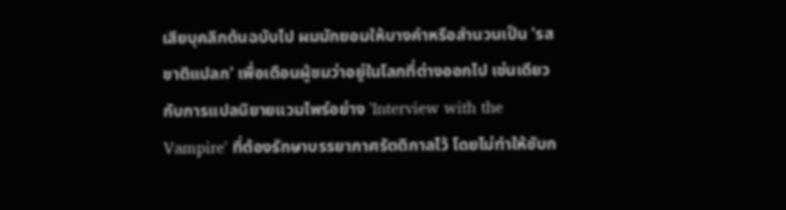เสียบุคลิกต้นฉบับไป ผมมักยอมให้บางคำหรือสำนวนเป็น 'รสชาติแปลก' เพื่อเตือนผู้ชมว่าอยู่ในโลกที่ต่างออกไป เช่นเดียวกับการแปลนิยายแวมไพร์อย่าง 'Interview with the Vampire' ที่ต้องรักษาบรรยากาศรัตติกาลไว้ โดยไม่ทำให้ซับก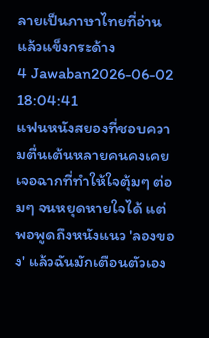ลายเป็นภาษาไทยที่อ่านแล้วแข็งกระด้าง
4 Jawaban2026-06-02 18:04:41
แฟนหนังสยองที่ชอบความตื่นเต้นหลายคนคงเคยเจอฉากที่ทำให้ใจตุ้มๆ ต่อมๆ จนหยุดหายใจได้ แต่พอพูดถึงหนังแนว 'ลองของ' แล้วฉันมักเตือนตัวเอง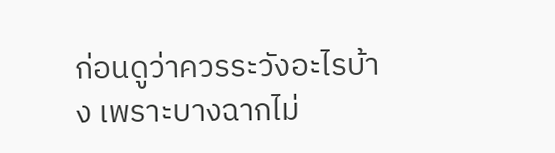ก่อนดูว่าควรระวังอะไรบ้าง เพราะบางฉากไม่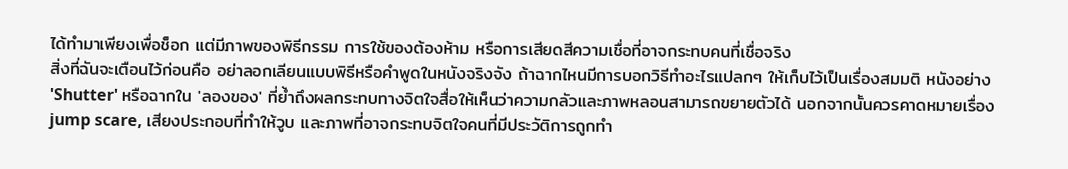ได้ทำมาเพียงเพื่อช็อก แต่มีภาพของพิธีกรรม การใช้ของต้องห้าม หรือการเสียดสีความเชื่อที่อาจกระทบคนที่เชื่อจริง
สิ่งที่ฉันจะเตือนไว้ก่อนคือ อย่าลอกเลียนแบบพิธีหรือคำพูดในหนังจริงจัง ถ้าฉากไหนมีการบอกวิธีทำอะไรแปลกๆ ให้เก็บไว้เป็นเรื่องสมมติ หนังอย่าง 'Shutter' หรือฉากใน 'ลองของ' ที่ย้ำถึงผลกระทบทางจิตใจสื่อให้เห็นว่าความกลัวและภาพหลอนสามารถขยายตัวได้ นอกจากนั้นควรคาดหมายเรื่อง jump scare, เสียงประกอบที่ทำให้วูบ และภาพที่อาจกระทบจิตใจคนที่มีประวัติการถูกทำ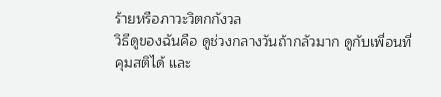ร้ายหรือภาวะวิตกกังวล
วิธีดูของฉันคือ ดูช่วงกลางวันถ้ากลัวมาก ดูกับเพื่อนที่คุมสติได้ และ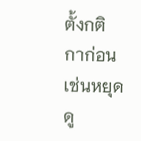ตั้งกติกาก่อนเช่นหยุดดู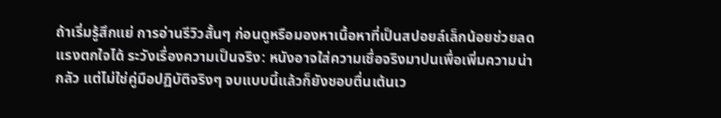ถ้าเริ่มรู้สึกแย่ การอ่านรีวิวสั้นๆ ก่อนดูหรือมองหาเนื้อหาที่เป็นสปอยล์เล็กน้อยช่วยลดแรงตกใจได้ ระวังเรื่องความเป็นจริง: หนังอาจใส่ความเชื่อจริงมาปนเพื่อเพิ่มความน่ากลัว แต่ไม่ใช่คู่มือปฏิบัติจริงๆ จบแบบนี้แล้วก็ยังชอบตื่นเต้นเว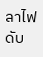ลาไฟดับ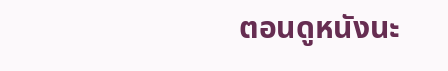ตอนดูหนังนะ